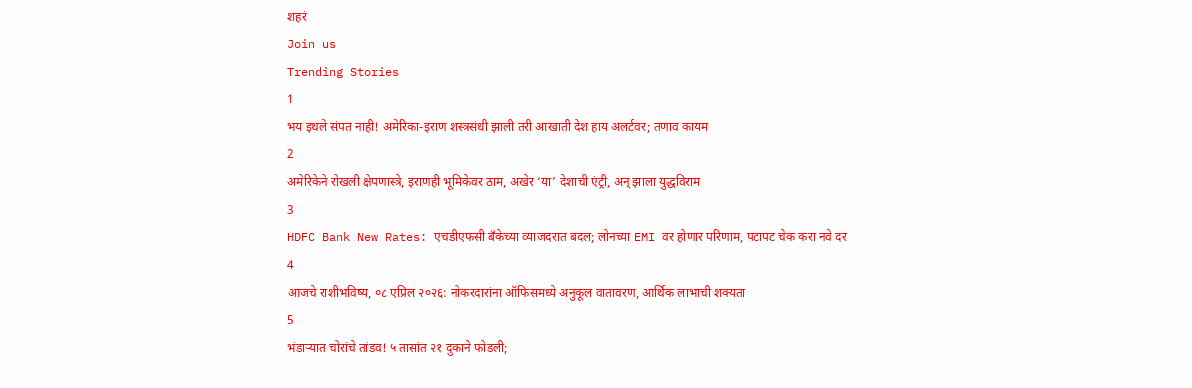शहरं
Join us
Trending Stories
1
भय इथले संपत नाही! अमेरिका-इराण शस्त्रसंधी झाली तरी आखाती देश हाय अलर्टवर; तणाव कायम
2
अमेरिकेने रोखली क्षेपणास्त्रे, इराणही भूमिकेवर ठाम, अखेर ‘या’ देशाची एंट्री, अन् झाला युद्धविराम
3
HDFC Bank New Rates: एचडीएफसी बँकेच्या व्याजदरात बदल; लोनच्या EMI वर होणार परिणाम, पटापट चेक करा नवे दर
4
आजचे राशीभविष्य, ०८ एप्रिल २०२६: नोकरदारांना ऑफिसमध्ये अनुकूल वातावरण, आर्थिक लाभाची शक्यता
5
भंडाऱ्यात चोरांचे तांडव! ५ तासांत २१ दुकाने फोडली;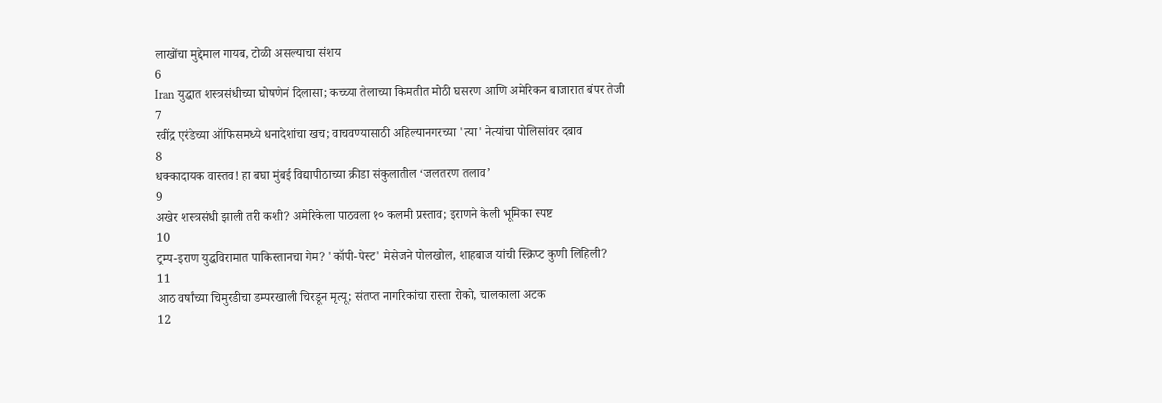लाखोंचा मुद्देमाल गायब, टोळी असल्याचा संशय
6
Iran युद्धात शस्त्रसंधीच्या घोषणेनं दिलासा; कच्च्या तेलाच्या किमतीत मोठी घसरण आणि अमेरिकन बाजारात बंपर तेजी
7
रवींद्र एरंडेच्या ऑफिसमध्ये धनादेशांचा खच; वाचवण्यासाठी अहिल्यानगरच्या 'त्या' नेत्यांचा पोलिसांवर दबाव
8
धक्कादायक वास्तव! हा बघा मुंबई विद्यापीठाच्या क्रीडा संकुलातील ‘जलतरण तलाव’
9
अखेर शस्त्रसंधी झाली तरी कशी? अमेरिकेला पाठवला १० कलमी प्रस्ताव; इराणने केली भूमिका स्पष्ट
10
ट्रम्प-इराण युद्धविरामात पाकिस्तानचा गेम? 'कॉपी-पेस्ट' मेसेजने पोलखोल, शाहबाज यांची स्क्रिप्ट कुणी लिहिली?
11
आठ वर्षांच्या चिमुरडीचा डम्परखाली चिरडून मृत्यू; संतप्त नागरिकांचा रास्ता रोको, चालकाला अटक
12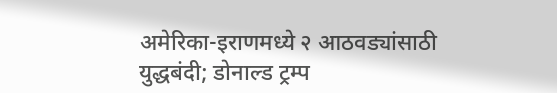अमेरिका-इराणमध्ये २ आठवड्यांसाठी युद्धबंदी; डोनाल्ड ट्रम्प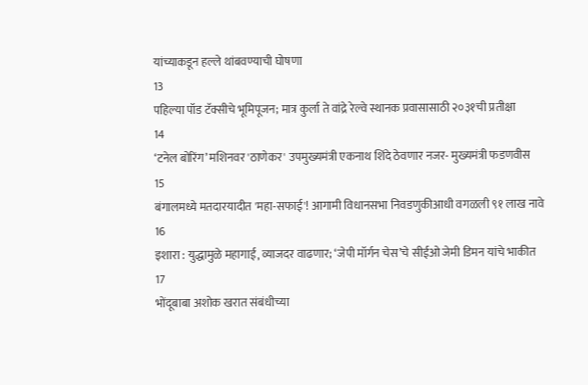यांच्याकडून हल्ले थांबवण्याची घोषणा
13
पहिल्या पॉड टॅक्सीचे भूमिपूजन; मात्र कुर्ला ते वांद्रे रेल्वे स्थानक प्रवासासाठी २०३१ची प्रतीक्षा
14
‘टनेल बोरिंग’ मशिनवर 'ठाणेकर' उपमुख्यमंत्री एकनाथ शिंदे ठेवणार नजर- मुख्यमंत्री फडणवीस
15
बंगालमध्ये मतदारयादीत 'महा-सफाई'! आगामी विधानसभा निवडणुकीआधी वगळली ९१ लाख नावे
16
इशारा : युद्धामुळे महागाई, व्याजदर वाढणार; ‘जेपी मॉर्गन चेस’चे सीईओ जेमी डिमन यांचे भाकीत
17
भोंदूबाबा अशोक खरात संबंधीच्या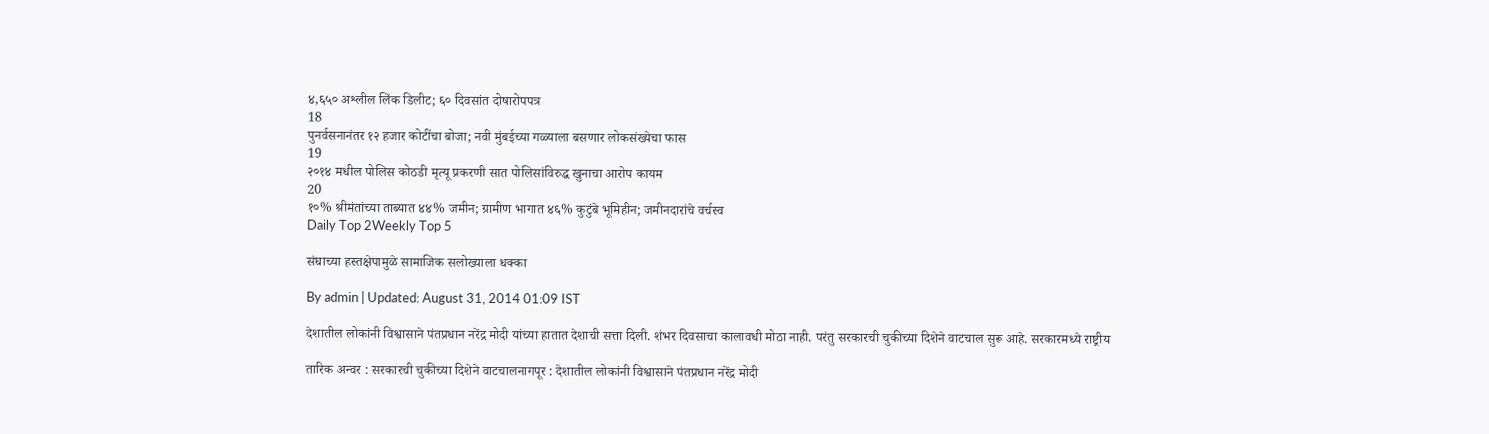४,६५० अश्लील लिंक डिलीट; ६० दिवसांत दोषारोपपत्र
18
पुनर्वसनानंतर १२ हजार कोटींचा बोजा; नवी मुंबईच्या गळ्याला बसणार लोकसंख्येचा फास
19
२०१४ मधील पोलिस कोठडी मृत्यू प्रकरणी सात पोलिसांविरुद्ध खुनाचा आरोप कायम
20
१०% श्रीमंतांच्या ताब्यात ४४% जमीन; ग्रामीण भागात ४६% कुटुंबे भूमिहीन; जमीनदारांचे वर्चस्व
Daily Top 2Weekly Top 5

संघाच्या हस्तक्षेपामुळे सामाजिक सलोख्याला धक्का

By admin | Updated: August 31, 2014 01:09 IST

देशातील लोकांनी विश्वासाने पंतप्रधान नरेंद्र मोदी यांच्या हातात देशाची सत्ता दिली. शंभर दिवसाचा कालावधी मोठा नाही. परंतु सरकारची चुकीच्या दिशेने वाटचाल सुरू आहे. सरकारमध्ये राष्ट्रीय

तारिक अन्वर : सरकारची चुकीच्या दिशेने वाटचालनागपूर : देशातील लोकांनी विश्वासाने पंतप्रधान नरेंद्र मोदी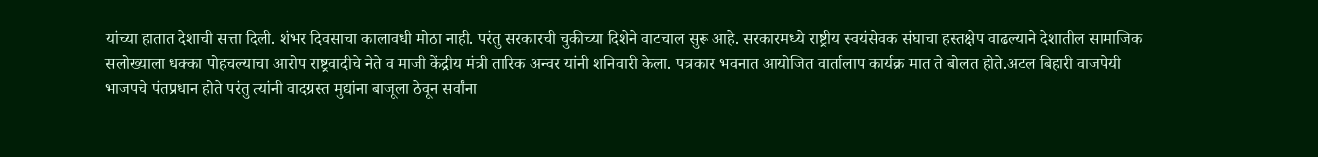यांच्या हातात देशाची सत्ता दिली. शंभर दिवसाचा कालावधी मोठा नाही. परंतु सरकारची चुकीच्या दिशेने वाटचाल सुरू आहे. सरकारमध्ये राष्ट्रीय स्वयंसेवक संघाचा हस्तक्षेप वाढल्याने देशातील सामाजिक सलोख्याला धक्का पोहचल्याचा आरोप राष्ट्रवादीचे नेते व माजी केंद्रीय मंत्री तारिक अन्वर यांनी शनिवारी केला. पत्रकार भवनात आयोजित वार्तालाप कार्यक्र मात ते बोलत होते.अटल बिहारी वाजपेयी भाजपचे पंतप्रधान होते परंतु त्यांनी वादग्रस्त मुद्यांना बाजूला ठेवून सर्वांना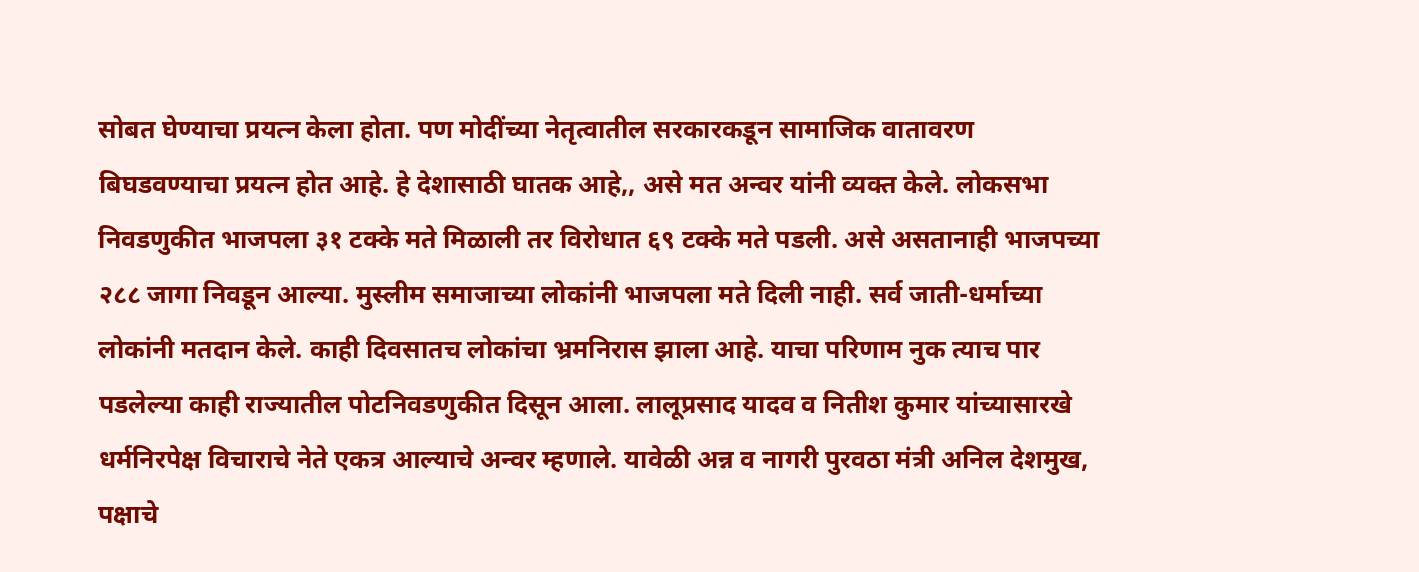सोबत घेण्याचा प्रयत्न केला होता. पण मोदींच्या नेतृत्वातील सरकारकडून सामाजिक वातावरण बिघडवण्याचा प्रयत्न होत आहे. हे देशासाठी घातक आहे,, असे मत अन्वर यांनी व्यक्त केले. लोकसभा निवडणुकीत भाजपला ३१ टक्के मते मिळाली तर विरोधात ६९ टक्के मते पडली. असे असतानाही भाजपच्या २८८ जागा निवडून आल्या. मुस्लीम समाजाच्या लोकांनी भाजपला मते दिली नाही. सर्व जाती-धर्माच्या लोकांनी मतदान केले. काही दिवसातच लोकांचा भ्रमनिरास झाला आहे. याचा परिणाम नुक त्याच पार पडलेल्या काही राज्यातील पोटनिवडणुकीत दिसून आला. लालूप्रसाद यादव व नितीश कुमार यांच्यासारखे धर्मनिरपेक्ष विचाराचे नेते एकत्र आल्याचे अन्वर म्हणाले. यावेळी अन्न व नागरी पुरवठा मंत्री अनिल देशमुख, पक्षाचे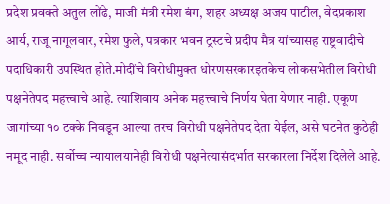प्रदेश प्रवक्ते अतुल लोंढे, माजी मंत्री रमेश बंग, शहर अध्यक्ष अजय पाटील, वेदप्रकाश आर्य, राजू नागूलवार, रमेश फुले, पत्रकार भवन ट्रस्टचे प्रदीप मैत्र यांच्यासह राष्ट्रवादीचे पदाधिकारी उपस्थित होते.मोदींचे विरोधीमुक्त धोरणसरकारइतकेच लोकसभेतील विरोधी पक्षनेतेपद महत्त्वाचे आहे. त्याशिवाय अनेक महत्त्वाचे निर्णय घेता येणार नाही. एकूण जागांच्या १० टक्के निवडून आल्या तरच विरोधी पक्षनेतेपद देता येईल, असे घटनेत कुठेही नमूद नाही. सर्वोच्च न्यायालयानेही विरोधी पक्षनेत्यासंदर्भात सरकारला निर्देश दिलेले आहे.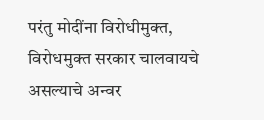परंतु मोदींना विरोधीमुक्त, विरोधमुक्त सरकार चालवायचे असल्याचे अन्वर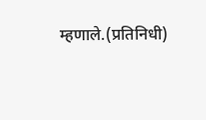म्हणाले.(प्रतिनिधी)